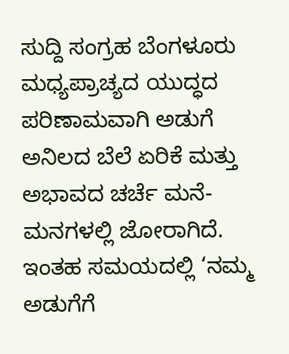ಸುದ್ದಿ ಸಂಗ್ರಹ ಬೆಂಗಳೂರು
ಮಧ್ಯಪ್ರಾಚ್ಯದ ಯುದ್ಧದ ಪರಿಣಾಮವಾಗಿ ಅಡುಗೆ ಅನಿಲದ ಬೆಲೆ ಏರಿಕೆ ಮತ್ತು ಅಭಾವದ ಚರ್ಚೆ ಮನೆ-ಮನಗಳಲ್ಲಿ ಜೋರಾಗಿದೆ. ಇಂತಹ ಸಮಯದಲ್ಲಿ ‘ನಮ್ಮ ಅಡುಗೆಗೆ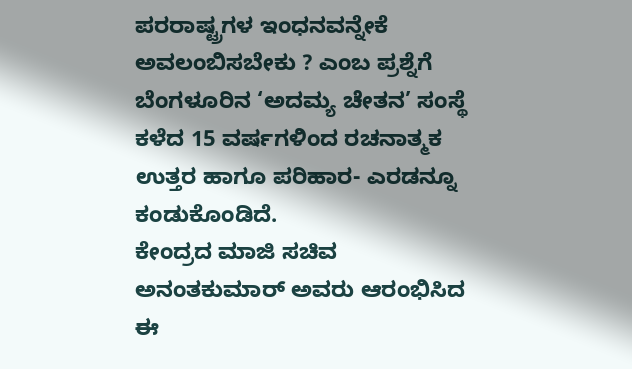ಪರರಾಷ್ಟ್ರಗಳ ಇಂಧನವನ್ನೇಕೆ ಅವಲಂಬಿಸಬೇಕು ? ಎಂಬ ಪ್ರಶ್ನೆಗೆ ಬೆಂಗಳೂರಿನ ‘ಅದಮ್ಯ ಚೇತನ’ ಸಂಸ್ಥೆ ಕಳೆದ 15 ವರ್ಷಗಳಿಂದ ರಚನಾತ್ಮಕ ಉತ್ತರ ಹಾಗೂ ಪರಿಹಾರ- ಎರಡನ್ನೂ ಕಂಡುಕೊಂಡಿದೆ.
ಕೇಂದ್ರದ ಮಾಜಿ ಸಚಿವ ಅನಂತಕುಮಾರ್ ಅವರು ಆರಂಭಿಸಿದ ಈ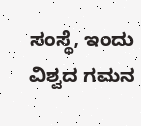ಸಂಸ್ಥೆ, ಇಂದು ವಿಶ್ವದ ಗಮನ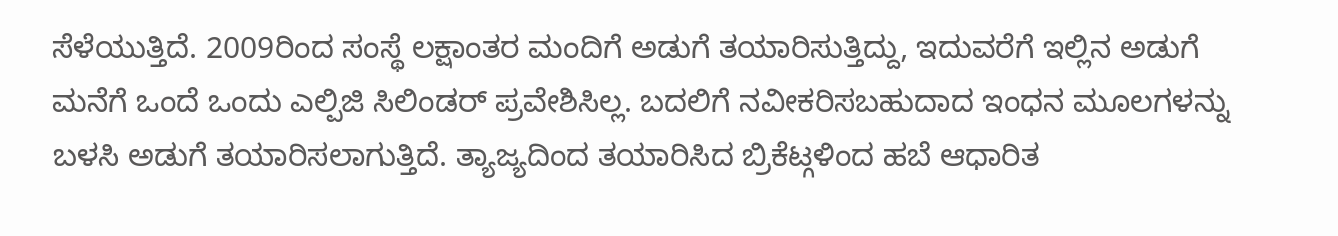ಸೆಳೆಯುತ್ತಿದೆ. 2009ರಿಂದ ಸಂಸ್ಥೆ ಲಕ್ಷಾಂತರ ಮಂದಿಗೆ ಅಡುಗೆ ತಯಾರಿಸುತ್ತಿದ್ದು, ಇದುವರೆಗೆ ಇಲ್ಲಿನ ಅಡುಗೆ ಮನೆಗೆ ಒಂದೆ ಒಂದು ಎಲ್ಪಿಜಿ ಸಿಲಿಂಡರ್ ಪ್ರವೇಶಿಸಿಲ್ಲ. ಬದಲಿಗೆ ನವೀಕರಿಸಬಹುದಾದ ಇಂಧನ ಮೂಲಗಳನ್ನು ಬಳಸಿ ಅಡುಗೆ ತಯಾರಿಸಲಾಗುತ್ತಿದೆ. ತ್ಯಾಜ್ಯದಿಂದ ತಯಾರಿಸಿದ ಬ್ರಿಕೆಟ್ಗಳಿಂದ ಹಬೆ ಆಧಾರಿತ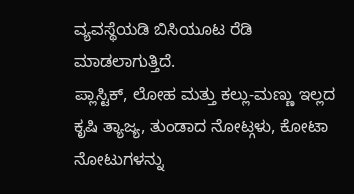ವ್ಯವಸ್ಥೆಯಡಿ ಬಿಸಿಯೂಟ ರೆಡಿ ಮಾಡಲಾಗುತ್ತಿದೆ.
ಪ್ಲಾಸ್ಟಿಕ್, ಲೋಹ ಮತ್ತು ಕಲ್ಲು-ಮಣ್ಣು ಇಲ್ಲದ ಕೃಷಿ ತ್ಯಾಜ್ಯ, ತುಂಡಾದ ನೋಟ್ಗಳು, ಕೋಟಾ ನೋಟುಗಳನ್ನು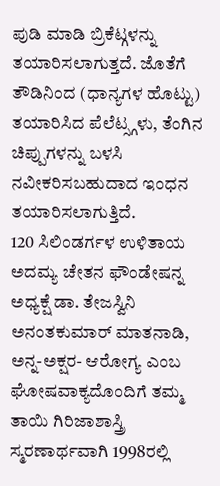ಪುಡಿ ಮಾಡಿ ಬ್ರಿಕೆಟ್ಗಳನ್ನು ತಯಾರಿಸಲಾಗುತ್ತದೆ. ಜೊತೆಗೆ ತೌಡಿನಿಂದ (ಧಾನ್ಯಗಳ ಹೊಟ್ಟು) ತಯಾರಿಸಿದ ಪೆಲೆಟ್ಸ್ಗಳು, ತೆಂಗಿನ ಚಿಪ್ಪುಗಳನ್ನು ಬಳಸಿ ನವೀಕರಿಸಬಹುದಾದ ಇಂಧನ ತಯಾರಿಸಲಾಗುತ್ತಿದೆ.
120 ಸಿಲಿಂಡರ್ಗಳ ಉಳಿತಾಯ
ಅದಮ್ಯ ಚೇತನ ಫೌಂಡೇಷನ್ನ ಅಧ್ಯಕ್ಷೆ ಡಾ. ತೇಜಸ್ವಿನಿ ಅನಂತಕುಮಾರ್ ಮಾತನಾಡಿ, ಅನ್ನ-ಅಕ್ಷರ- ಆರೋಗ್ಯ ಎಂಬ ಘೋಷವಾಕ್ಯದೊಂದಿಗೆ ತಮ್ಮ ತಾಯಿ ಗಿರಿಜಾಶಾಸ್ತ್ರಿ ಸ್ಮರಣಾರ್ಥವಾಗಿ 1998ರಲ್ಲಿ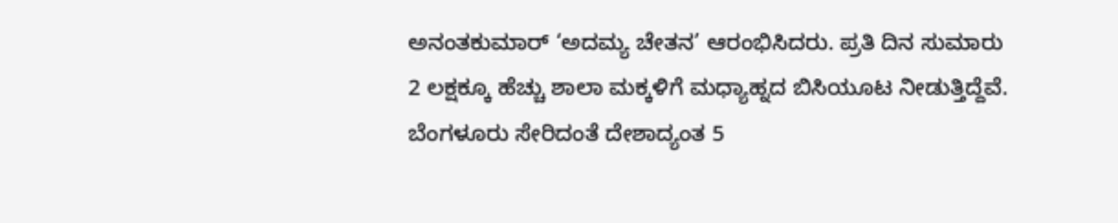ಅನಂತಕುಮಾರ್ ‘ಅದಮ್ಯ ಚೇತನ’ ಆರಂಭಿಸಿದರು. ಪ್ರತಿ ದಿನ ಸುಮಾರು 2 ಲಕ್ಷಕ್ಕೂ ಹೆಚ್ಚು ಶಾಲಾ ಮಕ್ಕಳಿಗೆ ಮಧ್ಯಾಹ್ನದ ಬಿಸಿಯೂಟ ನೀಡುತ್ತಿದ್ದೆವೆ. ಬೆಂಗಳೂರು ಸೇರಿದಂತೆ ದೇಶಾದ್ಯಂತ 5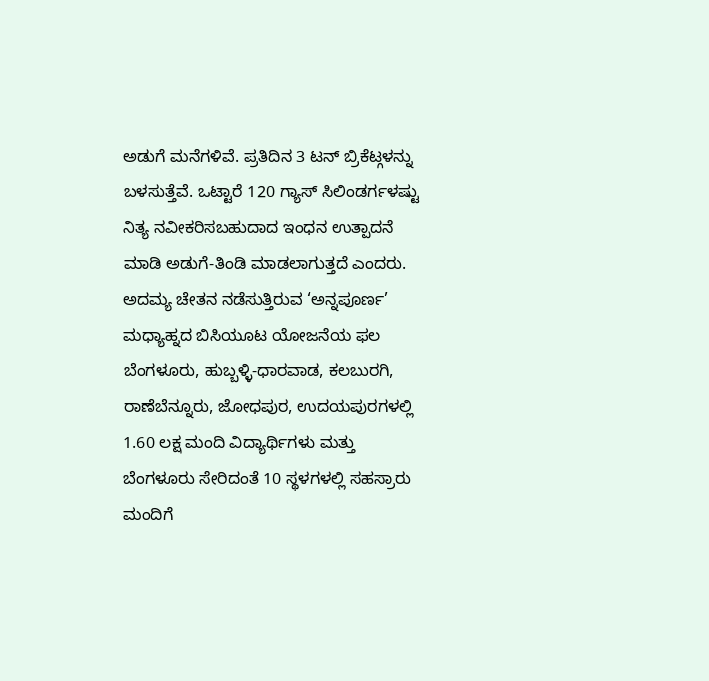ಅಡುಗೆ ಮನೆಗಳಿವೆ. ಪ್ರತಿದಿನ 3 ಟನ್ ಬ್ರಿಕೆಟ್ಗಳನ್ನು ಬಳಸುತ್ತೆವೆ. ಒಟ್ಟಾರೆ 120 ಗ್ಯಾಸ್ ಸಿಲಿಂಡರ್ಗಳಷ್ಟು ನಿತ್ಯ ನವೀಕರಿಸಬಹುದಾದ ಇಂಧನ ಉತ್ಪಾದನೆ ಮಾಡಿ ಅಡುಗೆ-ತಿಂಡಿ ಮಾಡಲಾಗುತ್ತದೆ ಎಂದರು.
ಅದಮ್ಯ ಚೇತನ ನಡೆಸುತ್ತಿರುವ ‘ಅನ್ನಪೂರ್ಣ’ ಮಧ್ಯಾಹ್ನದ ಬಿಸಿಯೂಟ ಯೋಜನೆಯ ಫಲ ಬೆಂಗಳೂರು, ಹುಬ್ಬಳ್ಳಿ-ಧಾರವಾಡ, ಕಲಬುರಗಿ, ರಾಣೆಬೆನ್ನೂರು, ಜೋಧಪುರ, ಉದಯಪುರಗಳಲ್ಲಿ 1.60 ಲಕ್ಷ ಮಂದಿ ವಿದ್ಯಾರ್ಥಿಗಳು ಮತ್ತು ಬೆಂಗಳೂರು ಸೇರಿದಂತೆ 10 ಸ್ಥಳಗಳಲ್ಲಿ ಸಹಸ್ರಾರು ಮಂದಿಗೆ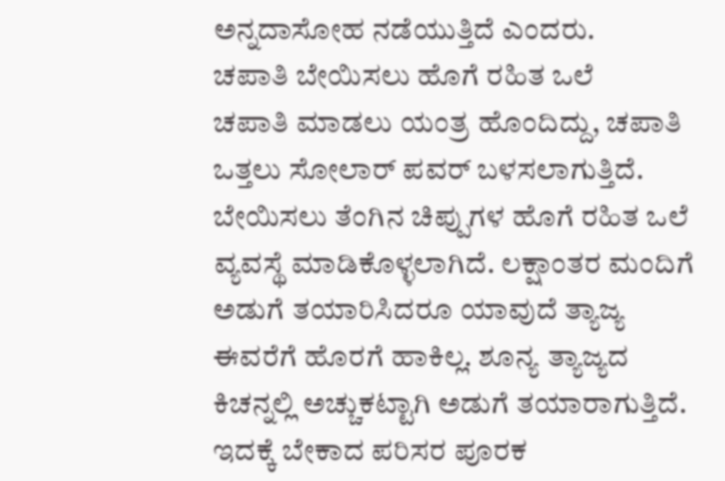ಅನ್ನದಾಸೋಹ ನಡೆಯುತ್ತಿದೆ ಎಂದರು.
ಚಪಾತಿ ಬೇಯಿಸಲು ಹೊಗೆ ರಹಿತ ಒಲೆ
ಚಪಾತಿ ಮಾಡಲು ಯಂತ್ರ ಹೊಂದಿದ್ದು, ಚಪಾತಿ ಒತ್ತಲು ಸೋಲಾರ್ ಪವರ್ ಬಳಸಲಾಗುತ್ತಿದೆ. ಬೇಯಿಸಲು ತೆಂಗಿನ ಚಿಪ್ಪುಗಳ ಹೊಗೆ ರಹಿತ ಒಲೆ ವ್ಯವಸ್ಥೆ ಮಾಡಿಕೊಳ್ಳಲಾಗಿದೆ. ಲಕ್ಷಾಂತರ ಮಂದಿಗೆ ಅಡುಗೆ ತಯಾರಿಸಿದರೂ ಯಾವುದೆ ತ್ಯಾಜ್ಯ ಈವರೆಗೆ ಹೊರಗೆ ಹಾಕಿಲ್ಲ. ಶೂನ್ಯ ತ್ಯಾಜ್ಯದ ಕಿಚನ್ನಲ್ಲಿ ಅಚ್ಚುಕಟ್ಟಾಗಿ ಅಡುಗೆ ತಯಾರಾಗುತ್ತಿದೆ. ಇದಕ್ಕೆ ಬೇಕಾದ ಪರಿಸರ ಪೂರಕ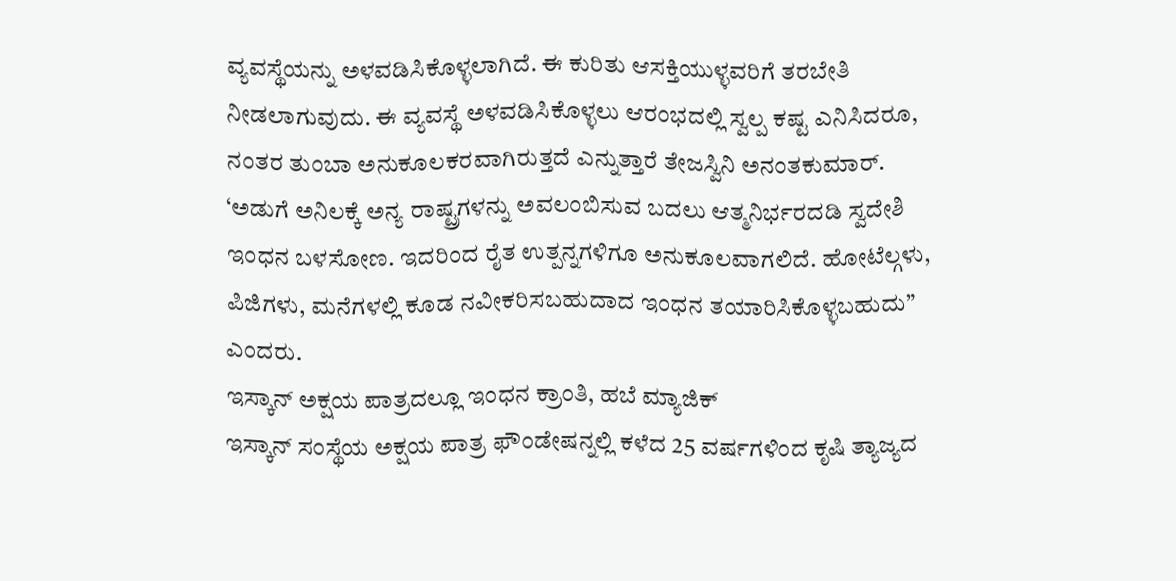ವ್ಯವಸ್ಥೆಯನ್ನು ಅಳವಡಿಸಿಕೊಳ್ಳಲಾಗಿದೆ. ಈ ಕುರಿತು ಆಸಕ್ತಿಯುಳ್ಳವರಿಗೆ ತರಬೇತಿ ನೀಡಲಾಗುವುದು. ಈ ವ್ಯವಸ್ಥೆ ಅಳವಡಿಸಿಕೊಳ್ಳಲು ಆರಂಭದಲ್ಲಿ ಸ್ವಲ್ಪ ಕಷ್ಟ ಎನಿಸಿದರೂ, ನಂತರ ತುಂಬಾ ಅನುಕೂಲಕರವಾಗಿರುತ್ತದೆ ಎನ್ನುತ್ತಾರೆ ತೇಜಸ್ವಿನಿ ಅನಂತಕುಮಾರ್.
‘ಅಡುಗೆ ಅನಿಲಕ್ಕೆ ಅನ್ಯ ರಾಷ್ಟ್ರಗಳನ್ನು ಅವಲಂಬಿಸುವ ಬದಲು ಆತ್ಮನಿರ್ಭರದಡಿ ಸ್ವದೇಶಿ ಇಂಧನ ಬಳಸೋಣ. ಇದರಿಂದ ರೈತ ಉತ್ಪನ್ನಗಳಿಗೂ ಅನುಕೂಲವಾಗಲಿದೆ. ಹೋಟೆಲ್ಗಳು, ಪಿಜಿಗಳು, ಮನೆಗಳಲ್ಲಿ ಕೂಡ ನವೀಕರಿಸಬಹುದಾದ ಇಂಧನ ತಯಾರಿಸಿಕೊಳ್ಳಬಹುದು” ಎಂದರು.
ಇಸ್ಕಾನ್ ಅಕ್ಷಯ ಪಾತ್ರದಲ್ಲೂ ಇಂಧನ ಕ್ರಾಂತಿ, ಹಬೆ ಮ್ಯಾಜಿಕ್
ಇಸ್ಕಾನ್ ಸಂಸ್ಥೆಯ ಅಕ್ಷಯ ಪಾತ್ರ ಫೌಂಡೇಷನ್ನಲ್ಲಿ ಕಳೆದ 25 ವರ್ಷಗಳಿಂದ ಕೃಷಿ ತ್ಯಾಜ್ಯದ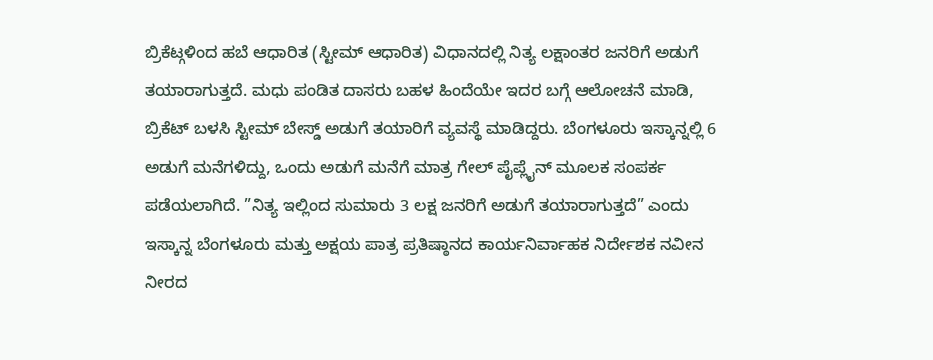ಬ್ರಿಕೆಟ್ಗಳಿಂದ ಹಬೆ ಆಧಾರಿತ (ಸ್ಟೀಮ್ ಆಧಾರಿತ) ವಿಧಾನದಲ್ಲಿ ನಿತ್ಯ ಲಕ್ಷಾಂತರ ಜನರಿಗೆ ಅಡುಗೆ ತಯಾರಾಗುತ್ತದೆ. ಮಧು ಪಂಡಿತ ದಾಸರು ಬಹಳ ಹಿಂದೆಯೇ ಇದರ ಬಗ್ಗೆ ಆಲೋಚನೆ ಮಾಡಿ, ಬ್ರಿಕೆಟ್ ಬಳಸಿ ಸ್ಟೀಮ್ ಬೇಸ್ಡ್ ಅಡುಗೆ ತಯಾರಿಗೆ ವ್ಯವಸ್ಥೆ ಮಾಡಿದ್ದರು. ಬೆಂಗಳೂರು ಇಸ್ಕಾನ್ನಲ್ಲಿ 6 ಅಡುಗೆ ಮನೆಗಳಿದ್ದು, ಒಂದು ಅಡುಗೆ ಮನೆಗೆ ಮಾತ್ರ ಗೇಲ್ ಪೈಪ್ಲೈನ್ ಮೂಲಕ ಸಂಪರ್ಕ ಪಡೆಯಲಾಗಿದೆ. ”ನಿತ್ಯ ಇಲ್ಲಿಂದ ಸುಮಾರು 3 ಲಕ್ಷ ಜನರಿಗೆ ಅಡುಗೆ ತಯಾರಾಗುತ್ತದೆ” ಎಂದು ಇಸ್ಕಾನ್ನ ಬೆಂಗಳೂರು ಮತ್ತು ಅಕ್ಷಯ ಪಾತ್ರ ಪ್ರತಿಷ್ಠಾನದ ಕಾರ್ಯನಿರ್ವಾಹಕ ನಿರ್ದೇಶಕ ನವೀನ ನೀರದ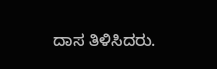ದಾಸ ತಿಳಿಸಿದರು.